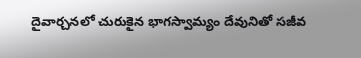దైవార్చనలో చురుకైన భాగస్వామ్యం దేవునితో సజీవ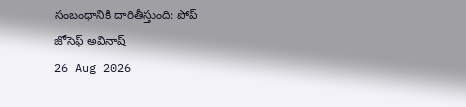సంబంధానికి దారితీస్తుంది: పోప్
జోసెఫ్ అవినాష్
26 Aug 2026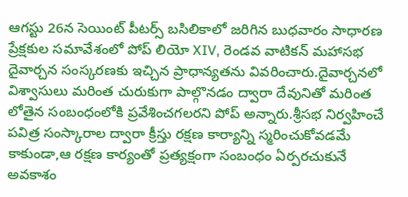ఆగస్టు 26న సెయింట్ పీటర్స్ బసిలికాలో జరిగిన బుధవారం సాధారణ ప్రేక్షకుల సమావేశంలో పోప్ లియో XIV, రెండవ వాటికన్ మహాసభ దైవార్చన సంస్కరణకు ఇచ్చిన ప్రాధాన్యతను వివరించారు.దైవార్చనలో విశ్వాసులు మరింత చురుకుగా పాల్గొనడం ద్వారా దేవునితో మరింత లోతైన సంబంధంలోకి ప్రవేశించగలరని పోప్ అన్నారు.శ్రీసభ నిర్వహించే పవిత్ర సంస్కారాల ద్వారా క్రీస్తు రక్షణ కార్యాన్ని స్మరించుకోవడమే కాకుండా,ఆ రక్షణ కార్యంతో ప్రత్యక్షంగా సంబంధం ఏర్పరచుకునే అవకాశం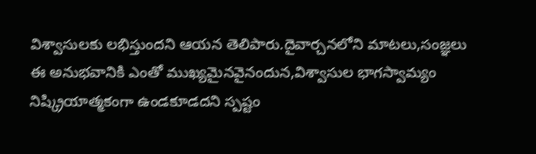విశ్వాసులకు లభిస్తుందని ఆయన తెలిపారు.దైవార్చనలోని మాటలు,సంజ్ఞలు ఈ అనుభవానికి ఎంతో ముఖ్యమైనవైనందున,విశ్వాసుల భాగస్వామ్యం నిష్క్రియాత్మకంగా ఉండకూడదని స్పష్టం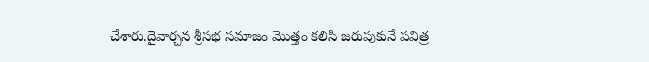చేశారు.దైవార్చన శ్రీసభ సమాజం మొత్తం కలిసి జరుపుకునే పవిత్ర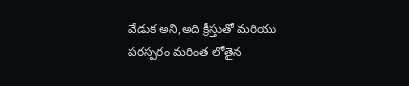వేడుక అని,అది క్రీస్తుతో మరియు పరస్పరం మరింత లోతైన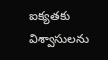ఐక్యతకు విశ్వాసులను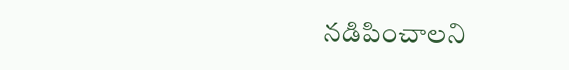నడిపించాలని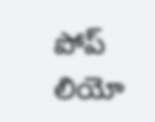పోప్ లియో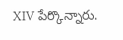XIV పేర్కొన్నారు.